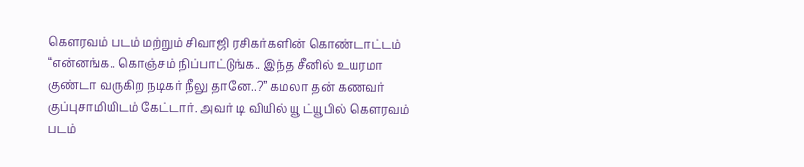கௌரவம் படம் மற்றும் சிவாஜி ரசிகர்களின் கொண்டாட்டம்
“என்னங்க.. கொஞ்சம் நிப்பாட்டுங்க.. இந்த சீனில் உயரமா குண்டா வருகிற நடிகர் நீலு தானே..?” கமலா தன் கணவர் குப்புசாமியிடம் கேட்டார். அவர் டி வியில் யூ ட்யூபில் கௌரவம் படம்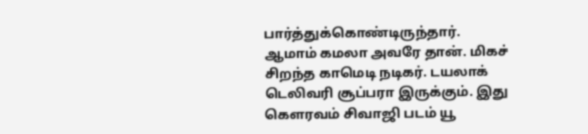பார்த்துக்கொண்டிருந்தார்.
ஆமாம் கமலா அவரே தான். மிகச் சிறந்த காமெடி நடிகர். டயலாக் டெலிவரி சூப்பரா இருக்கும். இது கௌரவம் சிவாஜி படம் யூ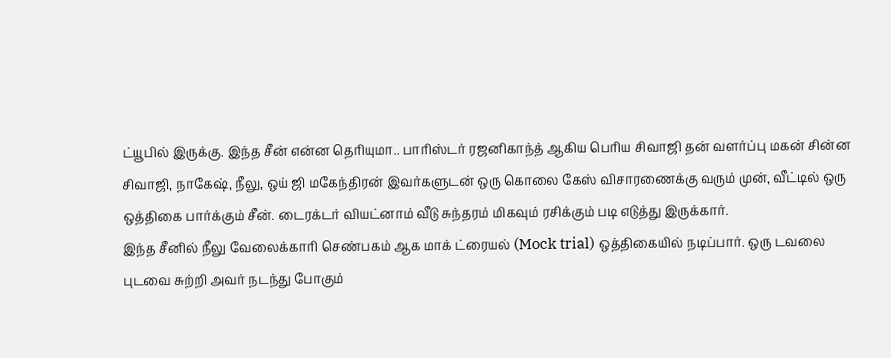ட்யூபில் இருக்கு. இந்த சீன் என்ன தெரியுமா.. பாரிஸ்டர் ரஜனிகாந்த் ஆகிய பெரிய சிவாஜி தன் வளர்ப்பு மகன் சின்ன சிவாஜி, நாகேஷ், நீலு, ஒய் ஜி மகேந்திரன் இவர்களுடன் ஒரு கொலை கேஸ் விசாரணைக்கு வரும் முன், வீட்டில் ஒரு ஒத்திகை பார்க்கும் சீன். டைரக்டர் வியட்னாம் வீடு சுந்தரம் மிகவும் ரசிக்கும் படி எடுத்து இருக்கார்.
இந்த சீனில் நீலு வேலைக்காரி செண்பகம் ஆக மாக் ட்ரையல் (Mock trial) ஒத்திகையில் நடிப்பார். ஒரு டவலை புடவை சுற்றி அவர் நடந்து போகும்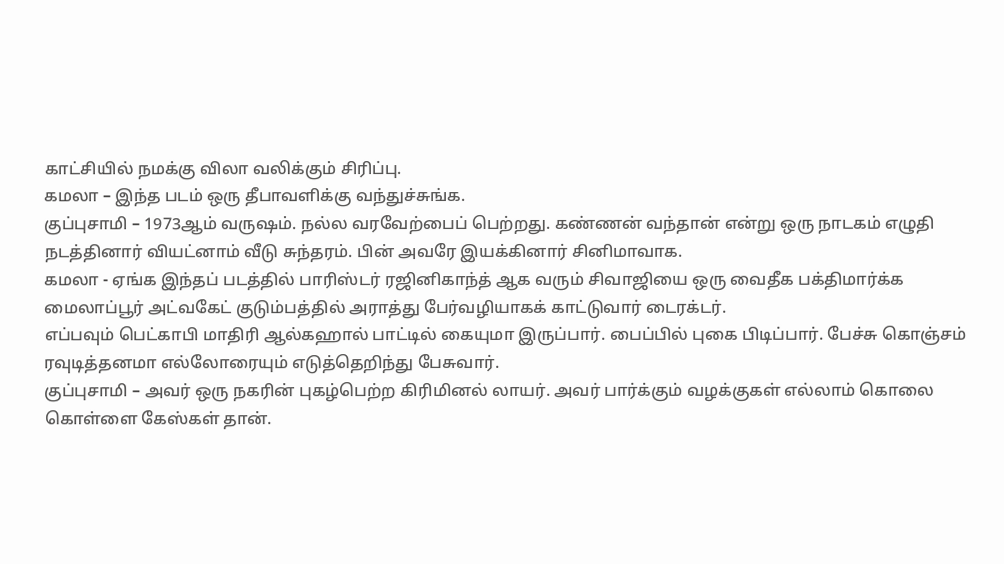காட்சியில் நமக்கு விலா வலிக்கும் சிரிப்பு.
கமலா – இந்த படம் ஒரு தீபாவளிக்கு வந்துச்சுங்க.
குப்புசாமி – 1973ஆம் வருஷம். நல்ல வரவேற்பைப் பெற்றது. கண்ணன் வந்தான் என்று ஒரு நாடகம் எழுதி நடத்தினார் வியட்னாம் வீடு சுந்தரம். பின் அவரே இயக்கினார் சினிமாவாக.
கமலா - ஏங்க இந்தப் படத்தில் பாரிஸ்டர் ரஜினிகாந்த் ஆக வரும் சிவாஜியை ஒரு வைதீக பக்திமார்க்க மைலாப்பூர் அட்வகேட் குடும்பத்தில் அராத்து பேர்வழியாகக் காட்டுவார் டைரக்டர்.
எப்பவும் பெட்காபி மாதிரி ஆல்கஹால் பாட்டில் கையுமா இருப்பார். பைப்பில் புகை பிடிப்பார். பேச்சு கொஞ்சம் ரவுடித்தனமா எல்லோரையும் எடுத்தெறிந்து பேசுவார்.
குப்புசாமி – அவர் ஒரு நகரின் புகழ்பெற்ற கிரிமினல் லாயர். அவர் பார்க்கும் வழக்குகள் எல்லாம் கொலை கொள்ளை கேஸ்கள் தான்.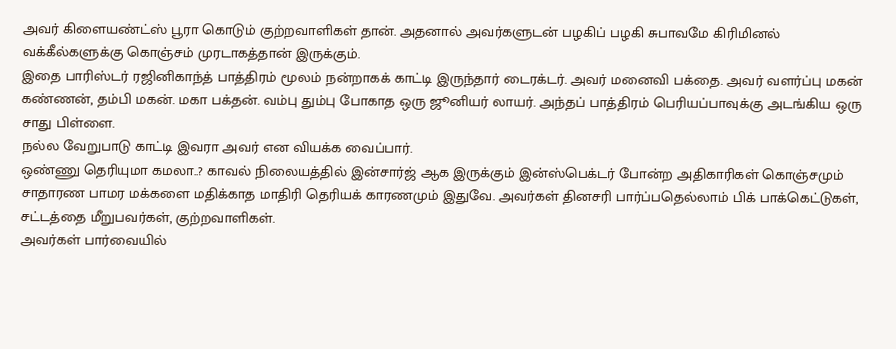அவர் கிளையண்ட்ஸ் பூரா கொடும் குற்றவாளிகள் தான். அதனால் அவர்களுடன் பழகிப் பழகி சுபாவமே கிரிமினல் வக்கீல்களுக்கு கொஞ்சம் முரடாகத்தான் இருக்கும்.
இதை பாரிஸ்டர் ரஜினிகாந்த் பாத்திரம் மூலம் நன்றாகக் காட்டி இருந்தார் டைரக்டர். அவர் மனைவி பக்தை. அவர் வளர்ப்பு மகன் கண்ணன், தம்பி மகன். மகா பக்தன். வம்பு தும்பு போகாத ஒரு ஜூனியர் லாயர். அந்தப் பாத்திரம் பெரியப்பாவுக்கு அடங்கிய ஒரு சாது பிள்ளை.
நல்ல வேறுபாடு காட்டி இவரா அவர் என வியக்க வைப்பார்.
ஒண்ணு தெரியுமா கமலா..? காவல் நிலையத்தில் இன்சார்ஜ் ஆக இருக்கும் இன்ஸ்பெக்டர் போன்ற அதிகாரிகள் கொஞ்சமும் சாதாரண பாமர மக்களை மதிக்காத மாதிரி தெரியக் காரணமும் இதுவே. அவர்கள் தினசரி பார்ப்பதெல்லாம் பிக் பாக்கெட்டுகள், சட்டத்தை மீறுபவர்கள், குற்றவாளிகள்.
அவர்கள் பார்வையில்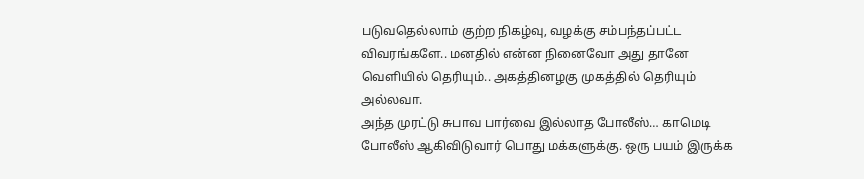படுவதெல்லாம் குற்ற நிகழ்வு, வழக்கு சம்பந்தப்பட்ட விவரங்களே.. மனதில் என்ன நினைவோ அது தானே வெளியில் தெரியும்.. அகத்தினழகு முகத்தில் தெரியும் அல்லவா.
அந்த முரட்டு சுபாவ பார்வை இல்லாத போலீஸ்… காமெடி போலீஸ் ஆகிவிடுவார் பொது மக்களுக்கு. ஒரு பயம் இருக்க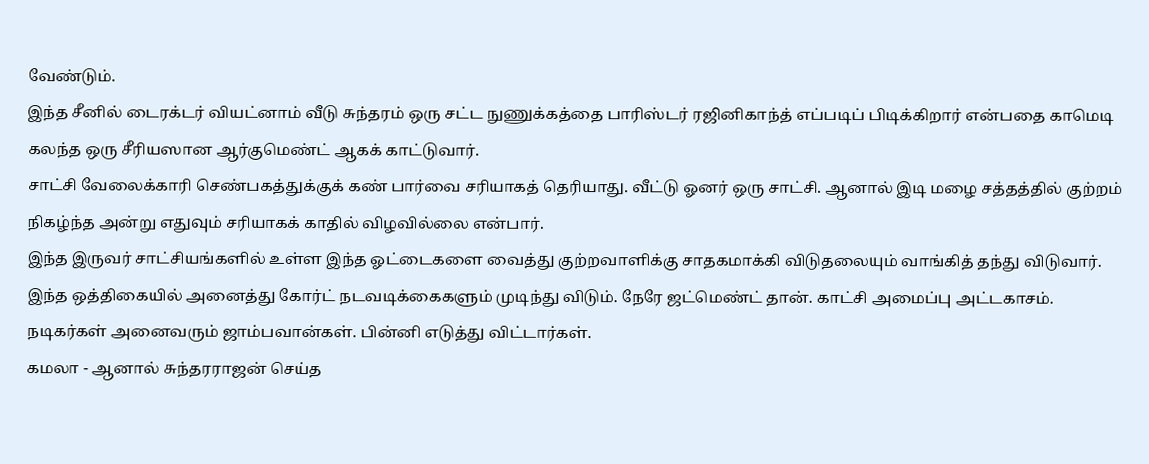வேண்டும்.
இந்த சீனில் டைரக்டர் வியட்னாம் வீடு சுந்தரம் ஒரு சட்ட நுணுக்கத்தை பாரிஸ்டர் ரஜினிகாந்த் எப்படிப் பிடிக்கிறார் என்பதை காமெடி கலந்த ஒரு சீரியஸான ஆர்குமெண்ட் ஆகக் காட்டுவார்.
சாட்சி வேலைக்காரி செண்பகத்துக்குக் கண் பார்வை சரியாகத் தெரியாது. வீட்டு ஓனர் ஒரு சாட்சி. ஆனால் இடி மழை சத்தத்தில் குற்றம் நிகழ்ந்த அன்று எதுவும் சரியாகக் காதில் விழவில்லை என்பார்.
இந்த இருவர் சாட்சியங்களில் உள்ள இந்த ஓட்டைகளை வைத்து குற்றவாளிக்கு சாதகமாக்கி விடுதலையும் வாங்கித் தந்து விடுவார். இந்த ஒத்திகையில் அனைத்து கோர்ட் நடவடிக்கைகளும் முடிந்து விடும். நேரே ஜட்மெண்ட் தான். காட்சி அமைப்பு அட்டகாசம். நடிகர்கள் அனைவரும் ஜாம்பவான்கள். பின்னி எடுத்து விட்டார்கள்.
கமலா - ஆனால் சுந்தரராஜன் செய்த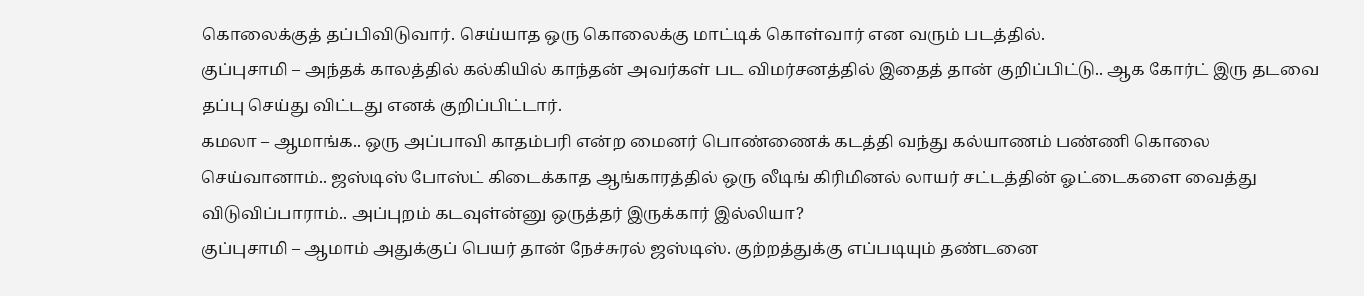கொலைக்குத் தப்பிவிடுவார். செய்யாத ஒரு கொலைக்கு மாட்டிக் கொள்வார் என வரும் படத்தில்.
குப்புசாமி – அந்தக் காலத்தில் கல்கியில் காந்தன் அவர்கள் பட விமர்சனத்தில் இதைத் தான் குறிப்பிட்டு.. ஆக கோர்ட் இரு தடவை தப்பு செய்து விட்டது எனக் குறிப்பிட்டார்.
கமலா – ஆமாங்க.. ஒரு அப்பாவி காதம்பரி என்ற மைனர் பொண்ணைக் கடத்தி வந்து கல்யாணம் பண்ணி கொலை செய்வானாம்.. ஜஸ்டிஸ் போஸ்ட் கிடைக்காத ஆங்காரத்தில் ஒரு லீடிங் கிரிமினல் லாயர் சட்டத்தின் ஓட்டைகளை வைத்து விடுவிப்பாராம்.. அப்புறம் கடவுள்ன்னு ஒருத்தர் இருக்கார் இல்லியா?
குப்புசாமி – ஆமாம் அதுக்குப் பெயர் தான் நேச்சுரல் ஜஸ்டிஸ். குற்றத்துக்கு எப்படியும் தண்டனை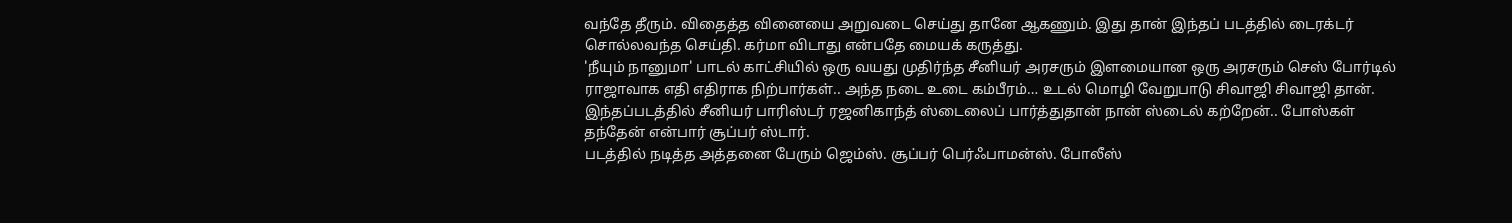வந்தே தீரும். விதைத்த வினையை அறுவடை செய்து தானே ஆகணும். இது தான் இந்தப் படத்தில் டைரக்டர் சொல்லவந்த செய்தி. கர்மா விடாது என்பதே மையக் கருத்து.
'நீயும் நானுமா' பாடல் காட்சியில் ஒரு வயது முதிர்ந்த சீனியர் அரசரும் இளமையான ஒரு அரசரும் செஸ் போர்டில் ராஜாவாக எதி எதிராக நிற்பார்கள்.. அந்த நடை உடை கம்பீரம்… உடல் மொழி வேறுபாடு சிவாஜி சிவாஜி தான்.
இந்தப்படத்தில் சீனியர் பாரிஸ்டர் ரஜனிகாந்த் ஸ்டைலைப் பார்த்துதான் நான் ஸ்டைல் கற்றேன்.. போஸ்கள் தந்தேன் என்பார் சூப்பர் ஸ்டார்.
படத்தில் நடித்த அத்தனை பேரும் ஜெம்ஸ். சூப்பர் பெர்ஃபாமன்ஸ். போலீஸ்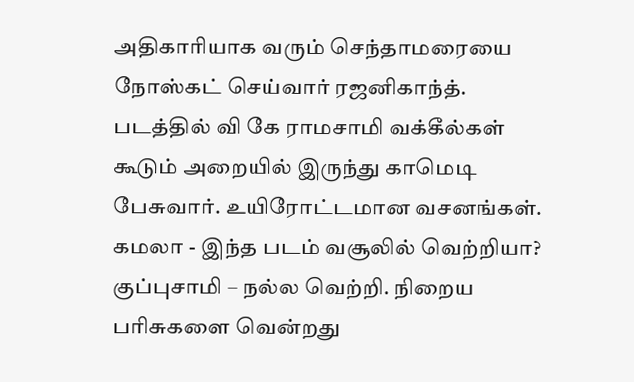அதிகாரியாக வரும் செந்தாமரையை நோஸ்கட் செய்வார் ரஜனிகாந்த். படத்தில் வி கே ராமசாமி வக்கீல்கள் கூடும் அறையில் இருந்து காமெடி பேசுவார். உயிரோட்டமான வசனங்கள்.
கமலா - இந்த படம் வசூலில் வெற்றியா?
குப்புசாமி – நல்ல வெற்றி. நிறைய பரிசுகளை வென்றது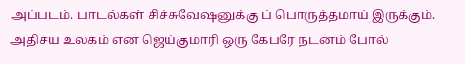அப்படம். பாடல்கள் சிச்சுவேஷனுக்கு ப் பொருத்தமாய் இருக்கும். அதிசய உலகம் என ஜெய்குமாரி ஒரு கேபரே நடனம் போல்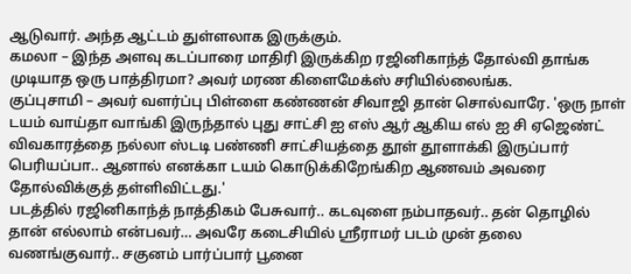ஆடுவார். அந்த ஆட்டம் துள்ளலாக இருக்கும்.
கமலா – இந்த அளவு கடப்பாரை மாதிரி இருக்கிற ரஜினிகாந்த் தோல்வி தாங்க முடியாத ஒரு பாத்திரமா? அவர் மரண கிளைமேக்ஸ் சரியில்லைங்க.
குப்புசாமி – அவர் வளர்ப்பு பிள்ளை கண்ணன் சிவாஜி தான் சொல்வாரே. 'ஒரு நாள் டயம் வாய்தா வாங்கி இருந்தால் புது சாட்சி ஐ எஸ் ஆர் ஆகிய எல் ஐ சி ஏஜெண்ட் விவகாரத்தை நல்லா ஸ்டடி பண்ணி சாட்சியத்தை தூள் தூளாக்கி இருப்பார் பெரியப்பா.. ஆனால் எனக்கா டயம் கொடுக்கிறேங்கிற ஆணவம் அவரை தோல்விக்குத் தள்ளிவிட்டது.'
படத்தில் ரஜினிகாந்த் நாத்திகம் பேசுவார்.. கடவுளை நம்பாதவர்.. தன் தொழில் தான் எல்லாம் என்பவர்… அவரே கடைசியில் ஸ்ரீராமர் படம் முன் தலை வணங்குவார்.. சகுனம் பார்ப்பார் பூனை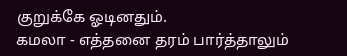குறுக்கே ஓடினதும்.
கமலா - எத்தனை தரம் பார்த்தாலும்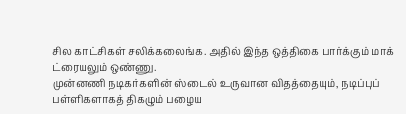சில காட்சிகள் சலிக்கலைங்க. அதில் இந்த ஒத்திகை பார்க்கும் மாக் ட்ரையலும் ஒண்ணு.
முன்னணி நடிகர்களின் ஸ்டைல் உருவான விதத்தையும், நடிப்புப் பள்ளிகளாகத் திகழும் பழைய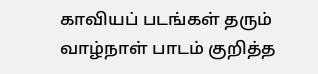காவியப் படங்கள் தரும் வாழ்நாள் பாடம் குறித்த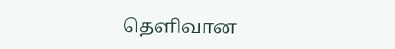தெளிவான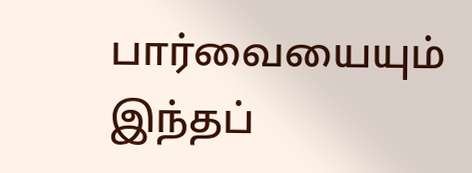பார்வையையும் இந்தப்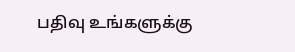பதிவு உங்களுக்கு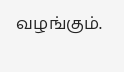வழங்கும்.